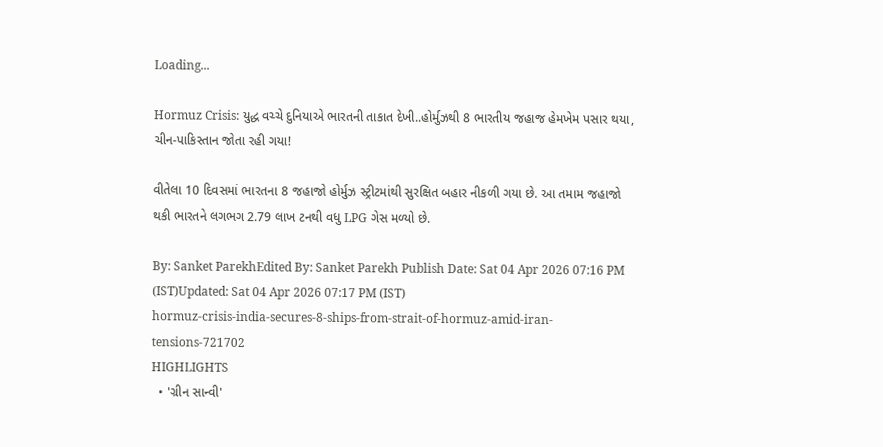Loading...

Hormuz Crisis: યુદ્ધ વચ્ચે દુનિયાએ ભારતની તાકાત દેખી..હોર્મુઝથી 8 ભારતીય જહાજ હેમખેમ પસાર થયા, ચીન-પાકિસ્તાન જોતા રહી ગયા!

વીતેલા 10 દિવસમાં ભારતના 8 જહાજો હોર્મુઝ સ્ટ્રીટમાંથી સુરક્ષિત બહાર નીકળી ગયા છે. આ તમામ જહાજો થકી ભારતને લગભગ 2.79 લાખ ટનથી વધુ LPG ગેસ મળ્યો છે.

By: Sanket ParekhEdited By: Sanket Parekh Publish Date: Sat 04 Apr 2026 07:16 PM (IST)Updated: Sat 04 Apr 2026 07:17 PM (IST)
hormuz-crisis-india-secures-8-ships-from-strait-of-hormuz-amid-iran-tensions-721702
HIGHLIGHTS
  • 'ગ્રીન સાન્વી'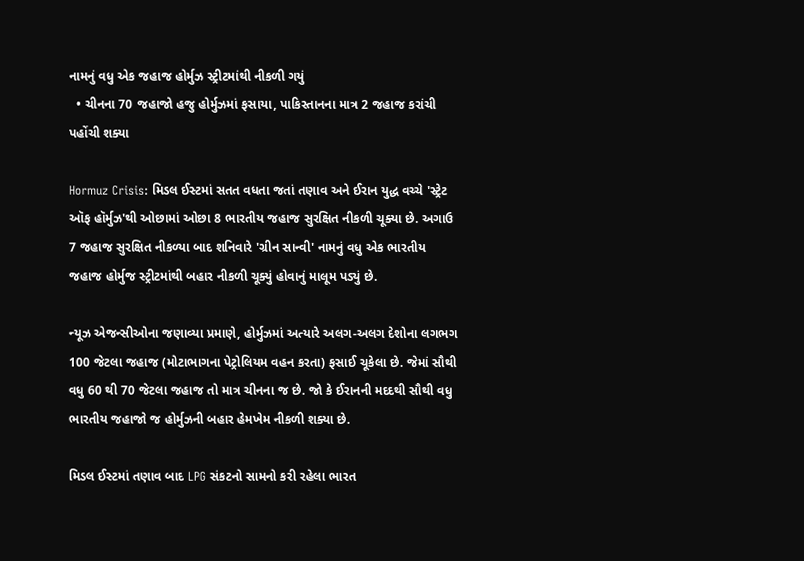નામનું વધુ એક જહાજ હોર્મુઝ સ્ટ્રીટમાંથી નીકળી ગયું
  • ચીનના 70 જહાજો હજુ હોર્મુઝમાં ફસાયા, પાકિસ્તાનના માત્ર 2 જહાજ કરાંચી પહોંચી શક્યા

Hormuz Crisis: મિડલ ઈસ્ટમાં સતત વધતા જતાં તણાવ અને ઈરાન યુદ્ધ વચ્ચે 'સ્ટ્રેટ ઑફ હૉર્મુઝ'થી ઓછામાં ઓછા 8 ભારતીય જહાજ સુરક્ષિત નીકળી ચૂક્યા છે. અગાઉ 7 જહાજ સુરક્ષિત નીકળ્યા બાદ શનિવારે 'ગ્રીન સાન્વી' નામનું વધુ એક ભારતીય જહાજ હોર્મુજ સ્ટ્રીટમાંથી બહાર નીકળી ચૂક્યું હોવાનું માલૂમ પડ્યું છે.

ન્યૂઝ એજન્સીઓના જણાવ્યા પ્રમાણે, હોર્મુઝમાં અત્યારે અલગ-અલગ દેશોના લગભગ 100 જેટલા જહાજ (મોટાભાગના પેટ્રોલિયમ વહન કરતા) ફસાઈ ચૂકેલા છે. જેમાં સૌથી વધુ 60 થી 70 જેટલા જહાજ તો માત્ર ચીનના જ છે. જો કે ઈરાનની મદદથી સૌથી વધુ ભારતીય જહાજો જ હોર્મુઝની બહાર હેમખેમ નીકળી શક્યા છે.

મિડલ ઈસ્ટમાં તણાવ બાદ LPG સંકટનો સામનો કરી રહેલા ભારત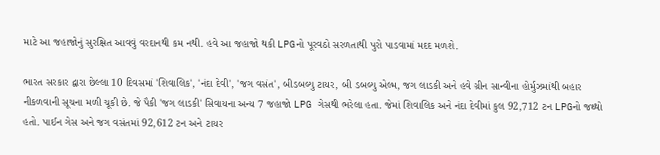માટે આ જહાજોનું સુરક્ષિત આવવું વરદાનથી કમ નથી. હવે આ જહાજો થકી LPGનો પૂરવઠો સરળતાથી પુરો પાડવામાં મદદ મળશે.

ભારત સરકાર દ્વારા છેલ્લા 10 દિવસમાં 'શિવાલિક', 'નંદા દેવી', 'જગ વસંત', બીડબલ્યુ ટાયર, બી ડબલ્યુ એલ્મ, જગ લાડકી અને હવે ગ્રીન સાન્વીના હોર્મુઝમાંથી બહાર નીકળવાની સૂચના મળી ચૂકી છે. જે પૈકી 'જગ લાડકી' સિવાયના અન્ય 7 જહાજો LPG ગેસથી ભરેલા હતા. જેમાં શિવાલિક અને નંદા દેવીમાં કુલ 92,712 ટન LPGનો જથ્થો હતો. પાઈન ગેસ અને જગ વસંતમાં 92,612 ટન અને ટાયર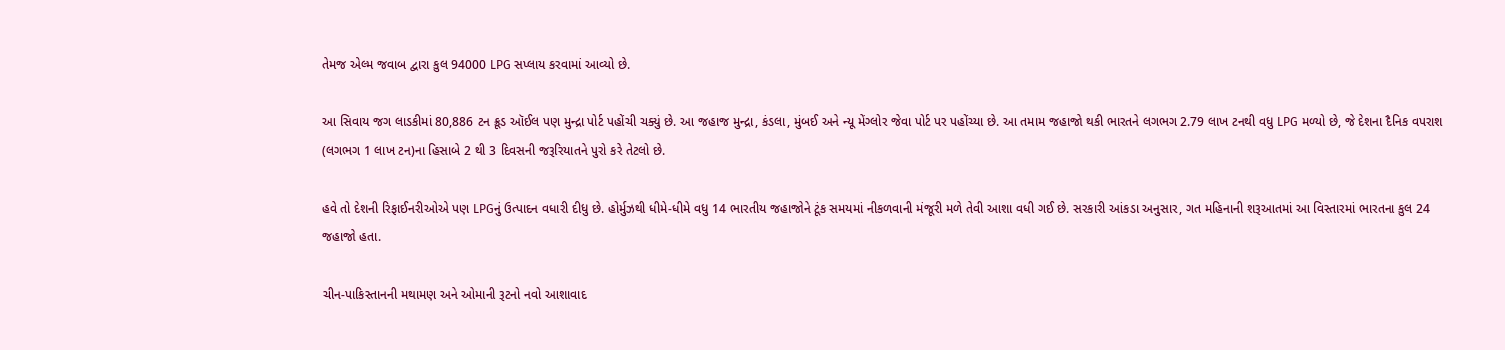તેમજ એલ્મ જવાબ દ્વારા કુલ 94000 LPG સપ્લાય કરવામાં આવ્યો છે.

આ સિવાય જગ લાડકીમાં 80,886 ટન ક્રૂડ ઑઈલ પણ મુન્દ્રા પોર્ટ પહોંચી ચક્યું છે. આ જહાજ મુન્દ્રા, કંડલા, મુંબઈ અને ન્યૂ મેંગ્લોર જેવા પોર્ટ પર પહોંચ્યા છે. આ તમામ જહાજો થકી ભારતને લગભગ 2.79 લાખ ટનથી વધુ LPG મળ્યો છે, જે દેશના દૈનિક વપરાશ (લગભગ 1 લાખ ટન)ના હિસાબે 2 થી 3 દિવસની જરૂરિયાતને પુરો કરે તેટલો છે.

હવે તો દેશની રિફાઈનરીઓએ પણ LPGનું ઉત્પાદન વધારી દીધુ છે. હોર્મુઝથી ધીમે-ધીમે વધુ 14 ભારતીય જહાજોને ટૂંક સમયમાં નીકળવાની મંજૂરી મળે તેવી આશા વધી ગઈ છે. સરકારી આંકડા અનુસાર, ગત મહિનાની શરૂઆતમાં આ વિસ્તારમાં ભારતના કુલ 24 જહાજો હતા.

ચીન-પાકિસ્તાનની મથામણ અને ઓમાની રૂટનો નવો આશાવાદ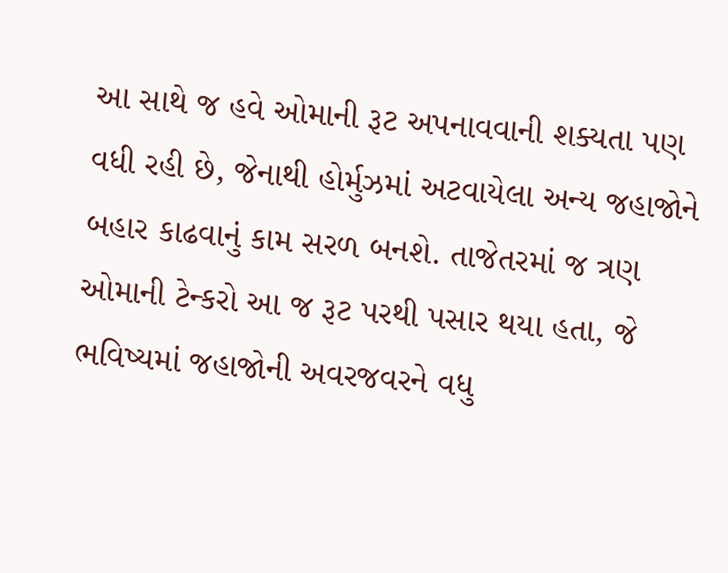આ સાથે જ હવે ઓમાની રૂટ અપનાવવાની શક્યતા પણ વધી રહી છે, જેનાથી હોર્મુઝમાં અટવાયેલા અન્ય જહાજોને બહાર કાઢવાનું કામ સરળ બનશે. તાજેતરમાં જ ત્રણ ઓમાની ટેન્કરો આ જ રૂટ પરથી પસાર થયા હતા, જે ભવિષ્યમાં જહાજોની અવરજવરને વધુ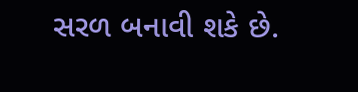સરળ બનાવી શકે છે.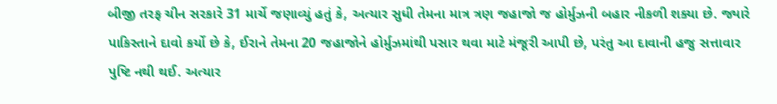બીજી તરફ ચીન સરકારે 31 માર્ચે જણાવ્યું હતું કે, અત્યાર સુધી તેમના માત્ર ત્રણ જહાજો જ હોર્મુઝની બહાર નીકળી શક્યા છે. જ્યારે પાકિસ્તાને દાવો કર્યો છે કે, ઈરાને તેમના 20 જહાજોને હોર્મુઝમાંથી પસાર થવા માટે મંજૂરી આપી છે, પરંતુ આ દાવાની હજુ સત્તાવાર પુષ્ટિ નથી થઈ. અત્યાર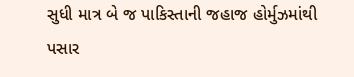સુધી માત્ર બે જ પાકિસ્તાની જહાજ હોર્મુઝમાંથી પસાર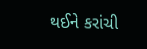થઈને કરાંચી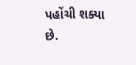પહોંચી શક્યા છે.